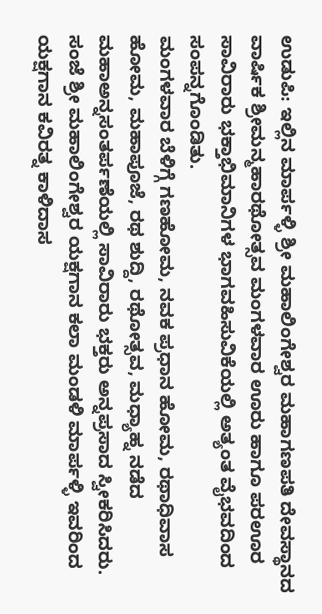ಉಡುಪಿ: ಇಲ್ಲಿನ ಮಾರ್ಪಳ್ಳಿ ಶ್ರೀ ಮಹಾಲಿಂಗೇಶ್ವರ ಮಹಾಗಣಪತಿ ದೇವಸ್ಥಾನದ ವಾರ್ಷಿಕ ಶ್ರೀಮನ್ಮಹಾರಥೋತ್ಸವ ಮಂಗಳವಾರ ಊರು ಹಾಗೂ ಪರಊರ ಸಾವಿರಾರು ಭಕ್ತಾಭಿಮಾನಿಗಳ ಭಾಗವಹಿಸುವಿಕೆಯಲ್ಲಿ ಅತ್ಯಂತ ವೈಭವದಿಂದ ಸಂಪನ್ನಗೊಂಡಿತು.
ಮಂಗಳವಾರ ಬೆಳಿಗ್ಗೆ ಗಣಹೋಮ, ನವಕ ಪ್ರಧಾನ ಹೋಮ, ರಥಾಧಿವಾಸ ಹೋಮ, ಮಹಾಪೂಜೆ, ರಥ ಶುದ್ದಿ, ರಥೋತ್ಸವ, ಮಧ್ಯಾಹ್ನ ನಡೆದ ಮಹಾಅನ್ನಸಂತರ್ಪಣೆಯಲ್ಲಿ ಸಾವಿರಾರು ಭಕ್ತರು ಅನ್ನಪ್ರಸಾದ ಸ್ವೀಕರಿಸಿದರು. ಸಂಜೆ ಶ್ರೀ ಮಹಾಲಿಂಗೇಶ್ವರ ಯಕ್ಷಗಾನ ಕಲಾ ಮಂಡಳಿ ಮಾರ್ಪಳ್ಳಿ ಇವರಿಂದ ಯಕ್ಷಗಾನ ಕವಿರತ್ನ ಕಾಳಿದಾಸ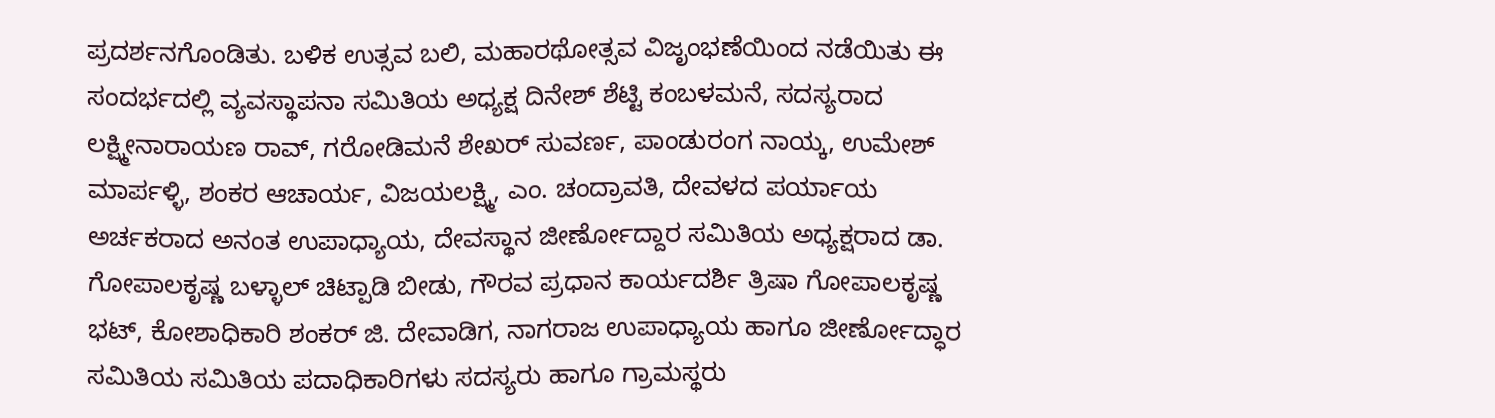ಪ್ರದರ್ಶನಗೊಂಡಿತು. ಬಳಿಕ ಉತ್ಸವ ಬಲಿ, ಮಹಾರಥೋತ್ಸವ ವಿಜೃಂಭಣೆಯಿಂದ ನಡೆಯಿತು ಈ ಸಂದರ್ಭದಲ್ಲಿ ವ್ಯವಸ್ಥಾಪನಾ ಸಮಿತಿಯ ಅಧ್ಯಕ್ಷ ದಿನೇಶ್ ಶೆಟ್ಟಿ ಕಂಬಳಮನೆ, ಸದಸ್ಯರಾದ ಲಕ್ಷ್ಮೀನಾರಾಯಣ ರಾವ್, ಗರೋಡಿಮನೆ ಶೇಖರ್ ಸುವರ್ಣ, ಪಾಂಡುರಂಗ ನಾಯ್ಕ, ಉಮೇಶ್ ಮಾರ್ಪಳ್ಳಿ, ಶಂಕರ ಆಚಾರ್ಯ, ವಿಜಯಲಕ್ಷ್ಮಿ, ಎಂ. ಚಂದ್ರಾವತಿ, ದೇವಳದ ಪರ್ಯಾಯ ಅರ್ಚಕರಾದ ಅನಂತ ಉಪಾಧ್ಯಾಯ, ದೇವಸ್ಥಾನ ಜೀರ್ಣೋದ್ದಾರ ಸಮಿತಿಯ ಅಧ್ಯಕ್ಷರಾದ ಡಾ. ಗೋಪಾಲಕೃಷ್ಣ ಬಳ್ಳಾಲ್ ಚಿಟ್ಪಾಡಿ ಬೀಡು, ಗೌರವ ಪ್ರಧಾನ ಕಾರ್ಯದರ್ಶಿ ತ್ರಿಷಾ ಗೋಪಾಲಕೃಷ್ಣ ಭಟ್, ಕೋಶಾಧಿಕಾರಿ ಶಂಕರ್ ಜಿ. ದೇವಾಡಿಗ, ನಾಗರಾಜ ಉಪಾಧ್ಯಾಯ ಹಾಗೂ ಜೀರ್ಣೋದ್ಧಾರ ಸಮಿತಿಯ ಸಮಿತಿಯ ಪದಾಧಿಕಾರಿಗಳು ಸದಸ್ಯರು ಹಾಗೂ ಗ್ರಾಮಸ್ಥರು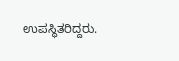ಉಪಸ್ಥಿತರಿದ್ದರು.